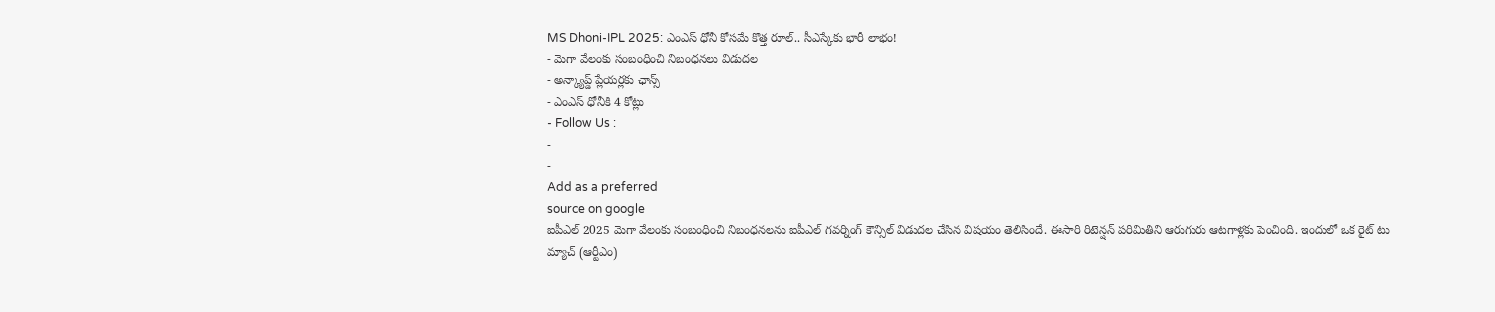MS Dhoni-IPL 2025: ఎంఎస్ ధోనీ కోసమే కొత్త రూల్.. సీఎస్కేకు భారీ లాభం!
- మెగా వేలంకు సంబంధించి నిబంధనలు విడుదల
- అన్క్యాప్డ్ ప్లేయర్లకు ఛాన్స్
- ఎంఎస్ ధోనీకి 4 కోట్లు
- Follow Us :
-
-
Add as a preferred
source on google
ఐపీఎల్ 2025 మెగా వేలంకు సంబంధించి నిబంధనలను ఐపీఎల్ గవర్నింగ్ కౌన్సిల్ విడుదల చేసిన విషయం తెలిసిందే. ఈసారి రిటెన్షన్ పరిమితిని ఆరుగురు ఆటగాళ్లకు పెంచింది. ఇందులో ఒక రైట్ టు మ్యాచ్ (ఆర్టీఎం)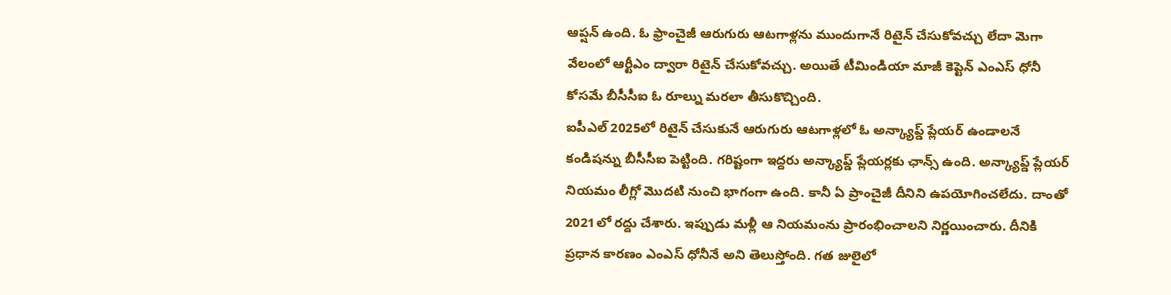ఆప్షన్ ఉంది. ఓ ఫ్రాంచైజీ ఆరుగురు ఆటగాళ్లను ముందుగానే రిటైన్ చేసుకోవచ్చు లేదా మెగా వేలంలో ఆర్టీఎం ద్వారా రిటైన్ చేసుకోవచ్చు. అయితే టీమిండియా మాజీ కెప్టెన్ ఎంఎస్ ధోనీ కోసమే బీసీసీఐ ఓ రూల్ను మరలా తీసుకొచ్చింది.
ఐపీఎల్ 2025లో రిటైన్ చేసుకునే ఆరుగురు ఆటగాళ్లలో ఓ అన్క్యాప్డ్ ప్లేయర్ ఉండాలనే కండిషన్ను బీసీసీఐ పెట్టింది. గరిష్టంగా ఇద్దరు అన్క్యాప్డ్ ప్లేయర్లకు ఛాన్స్ ఉంది. అన్క్యాప్డ్ ప్లేయర్ నియమం లీగ్లో మొదటి నుంచి భాగంగా ఉంది. కానీ ఏ ప్రాంచైజీ దీనిని ఉపయోగించలేదు. దాంతో 2021లో రద్దు చేశారు. ఇప్పుడు మళ్లీ ఆ నియమంను ప్రారంభించాలని నిర్ణయించారు. దీనికి ప్రధాన కారణం ఎంఎస్ ధోనీనే అని తెలుస్తోంది. గత జులైలో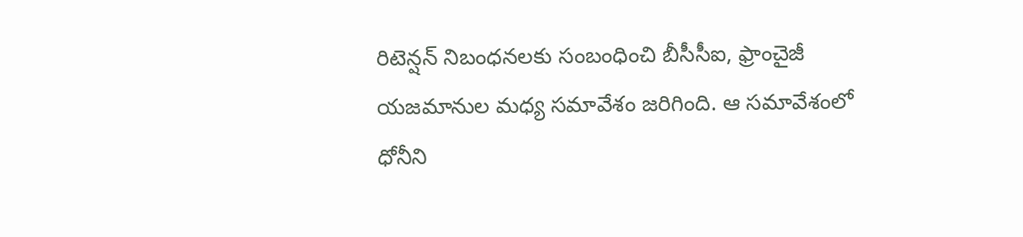రిటెన్షన్ నిబంధనలకు సంబంధించి బీసీసీఐ, ఫ్రాంచైజీ యజమానుల మధ్య సమావేశం జరిగింది. ఆ సమావేశంలో ధోనీని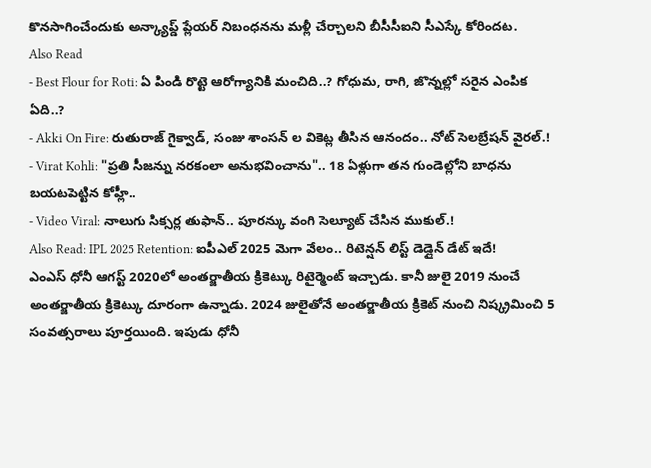కొనసాగించేందుకు అన్క్యాప్డ్ ప్లేయర్ నిబంధనను మళ్లీ చేర్చాలని బీసీసీఐని సీఎస్కే కోరిందట.
Also Read
- Best Flour for Roti: ఏ పిండి రొట్టె ఆరోగ్యానికి మంచిది..? గోధుమ, రాగి, జొన్నల్లో సరైన ఎంపిక ఏది..?
- Akki On Fire: రుతురాజ్ గైక్వాడ్, సంజు శాంసన్ ల వికెట్ల తీసిన ఆనందం.. నోట్ సెలబ్రేషన్ వైరల్.!
- Virat Kohli: "ప్రతి సీజన్ను నరకంలా అనుభవించాను".. 18 ఏళ్లుగా తన గుండెల్లోని బాధను బయటపెట్టిన కోహ్లీ..
- Video Viral: నాలుగు సిక్సర్ల తుఫాన్.. పూరన్కు వంగి సెల్యూట్ చేసిన ముకుల్.!
Also Read: IPL 2025 Retention: ఐపీఎల్ 2025 మెగా వేలం.. రిటెన్షన్ లిస్ట్ డెడ్లైన్ డేట్ ఇదే!
ఎంఎస్ ధోనీ ఆగస్ట్ 2020లో అంతర్జాతీయ క్రికెట్కు రిటైర్మెంట్ ఇచ్చాడు. కానీ జులై 2019 నుంచే అంతర్జాతీయ క్రికెట్కు దూరంగా ఉన్నాడు. 2024 జులైతోనే అంతర్జాతీయ క్రికెట్ నుంచి నిష్క్రమించి 5 సంవత్సరాలు పూర్తయింది. ఇపుడు ధోనీ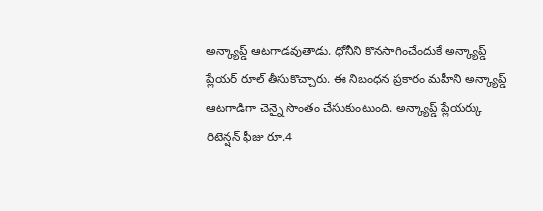అన్క్యాప్డ్ ఆటగాడవుతాడు. ధోనీని కొనసాగించేందుకే అన్క్యాప్డ్ ప్లేయర్ రూల్ తీసుకొచ్చారు. ఈ నిబంధన ప్రకారం మహీని అన్క్యాప్డ్ ఆటగాడిగా చెన్నై సొంతం చేసుకుంటుంది. అన్క్యాప్డ్ ప్లేయర్కు రిటెన్షన్ ఫీజు రూ.4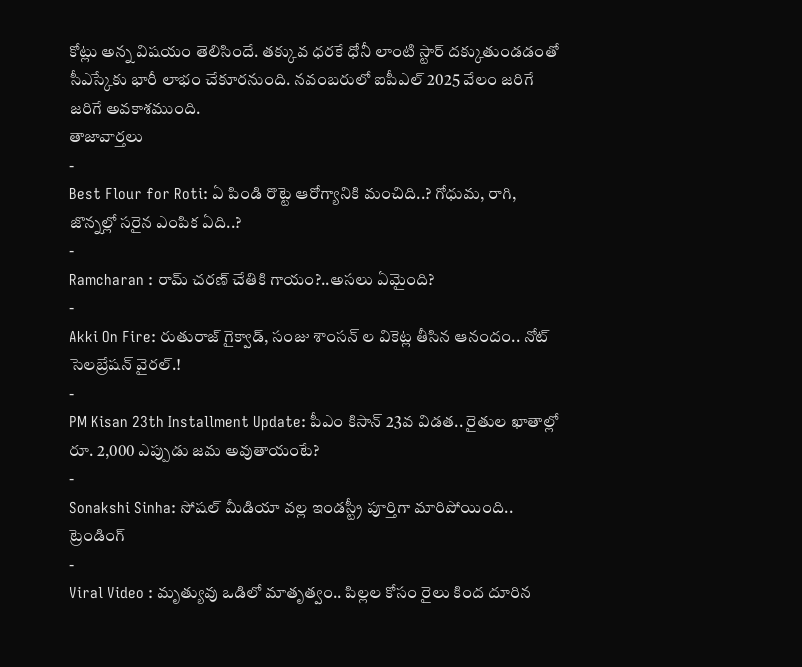కోట్లు అన్న విషయం తెలిసిందే. తక్కువ ధరకే ధోనీ లాంటి స్టార్ దక్కుతుండడంతో సీఎస్కేకు భారీ లాభం చేకూరనుంది. నవంబరులో ఐపీఎల్ 2025 వేలం జరిగే జరిగే అవకాశముంది.
తాజావార్తలు
-
Best Flour for Roti: ఏ పిండి రొట్టె ఆరోగ్యానికి మంచిది..? గోధుమ, రాగి, జొన్నల్లో సరైన ఎంపిక ఏది..?
-
Ramcharan : రామ్ చరణ్ చేతికి గాయం?..అసలు ఏమైంది?
-
Akki On Fire: రుతురాజ్ గైక్వాడ్, సంజు శాంసన్ ల వికెట్ల తీసిన ఆనందం.. నోట్ సెలబ్రేషన్ వైరల్.!
-
PM Kisan 23th Installment Update: పీఎం కిసాన్ 23వ విడత.. రైతుల ఖాతాల్లో రూ. 2,000 ఎప్పుడు జమ అవుతాయంటే?
-
Sonakshi Sinha: సోషల్ మీడియా వల్ల ఇండస్ట్రీ పూర్తిగా మారిపోయింది..
ట్రెండింగ్
-
Viral Video : మృత్యువు ఒడిలో మాతృత్వం.. పిల్లల కోసం రైలు కింద దూరిన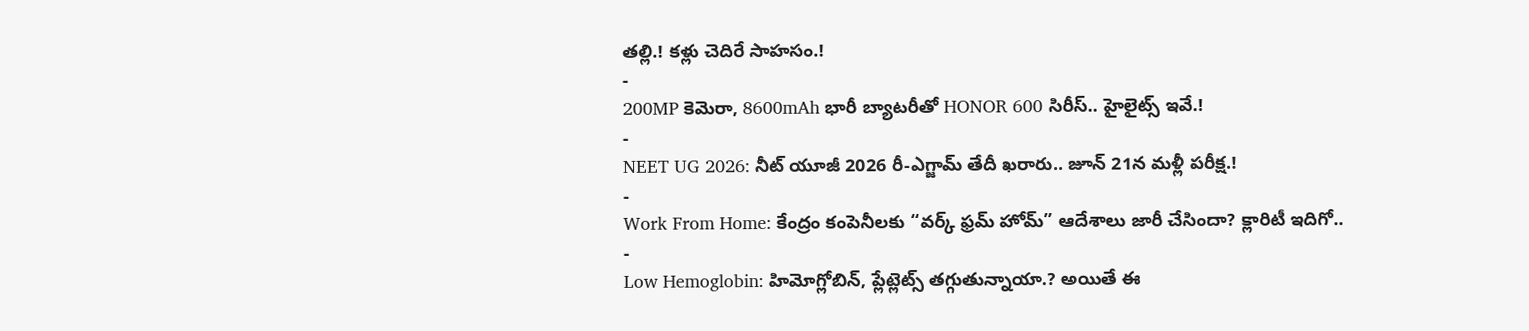తల్లి.! కళ్లు చెదిరే సాహసం.!
-
200MP కెమెరా, 8600mAh భారీ బ్యాటరీతో HONOR 600 సిరీస్.. హైలైట్స్ ఇవే.!
-
NEET UG 2026: నీట్ యూజీ 2026 రీ-ఎగ్జామ్ తేదీ ఖరారు.. జూన్ 21న మళ్లీ పరీక్ష.!
-
Work From Home: కేంద్రం కంపెనీలకు “వర్క్ ఫ్రమ్ హోమ్” ఆదేశాలు జారీ చేసిందా? క్లారిటీ ఇదిగో..
-
Low Hemoglobin: హిమోగ్లోబిన్, ప్లేట్లెట్స్ తగ్గుతున్నాయా.? అయితే ఈ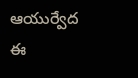ఆయుర్వేద ఈ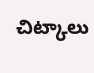చిట్కాలు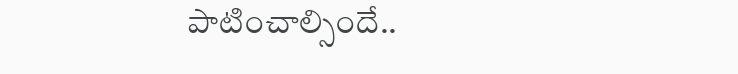పాటించాల్సిందే..